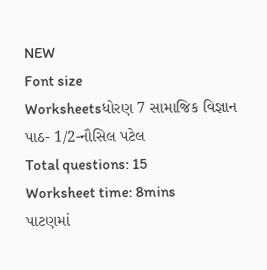NEW
Font size
Worksheetsધોરણ 7 સામાજિક વિજ્ઞાન પાઠ- 1/2-નૌસિલ પટેલ
Total questions: 15
Worksheet time: 8mins
પાટણમાં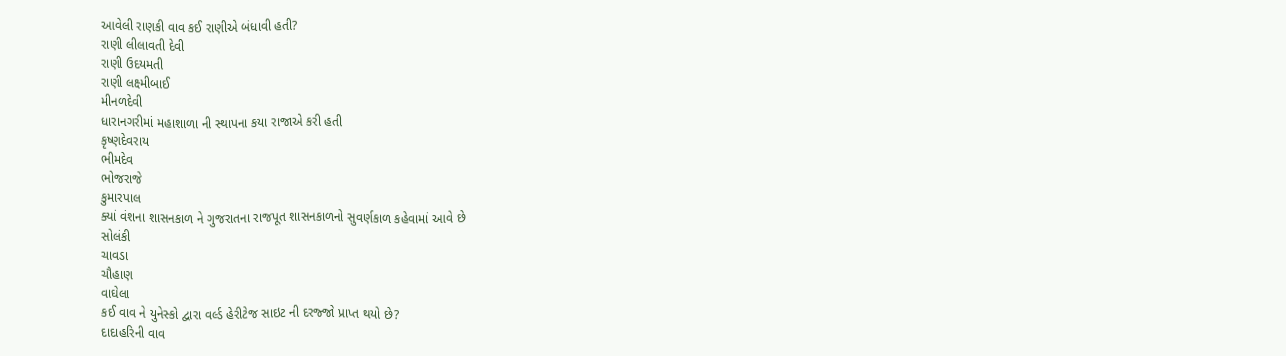આવેલી રાણકી વાવ કઈ રાણીએ બંધાવી હતી?
રાણી લીલાવતી દેવી
રાણી ઉદયમતી
રાણી લક્ષ્મીબાઈ
મીનળદેવી
ધારાનગરીમાં મહાશાળા ની સ્થાપના કયા રાજાએ કરી હતી
કૃષ્ણદેવરાય
ભીમદેવ
ભોજરાજે
કુમારપાલ
ક્યાં વંશના શાસનકાળ ને ગુજરાતના રાજપૂત શાસનકાળનો સુવર્ણકાળ કહેવામાં આવે છે
સોલંકી
ચાવડા
ચૌહાણ
વાઘેલા
કઈ વાવ ને યુનેસ્કો દ્વારા વર્લ્ડ હેરીટેજ સાઇટ ની દરજ્જો પ્રાપ્ત થયો છે?
દાદાહરિની વાવ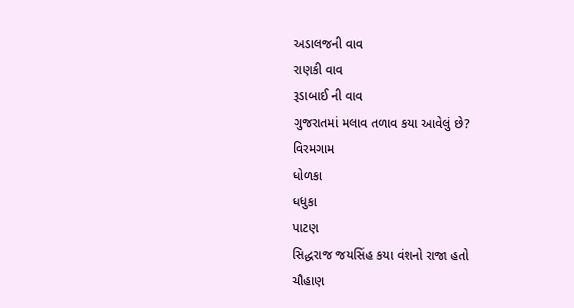અડાલજની વાવ
રાણકી વાવ
રૂડાબાઈ ની વાવ
ગુજરાતમાં મલાવ તળાવ કયા આવેલું છે?
વિરમગામ
ધોળકા
ધધુકા
પાટણ
સિદ્ધરાજ જયસિંહ કયા વંશનો રાજા હતો
ચૌહાણ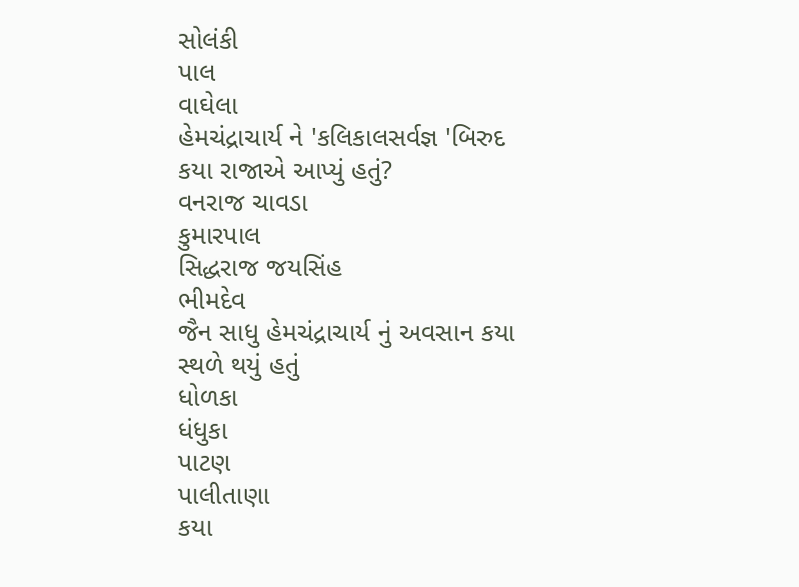સોલંકી
પાલ
વાઘેલા
હેમચંદ્રાચાર્ય ને 'કલિકાલસર્વજ્ઞ 'બિરુદ કયા રાજાએ આપ્યું હતું?
વનરાજ ચાવડા
કુમારપાલ
સિદ્ધરાજ જયસિંહ
ભીમદેવ
જૈન સાધુ હેમચંદ્રાચાર્ય નું અવસાન કયા સ્થળે થયું હતું
ધોળકા
ધંધુકા
પાટણ
પાલીતાણા
કયા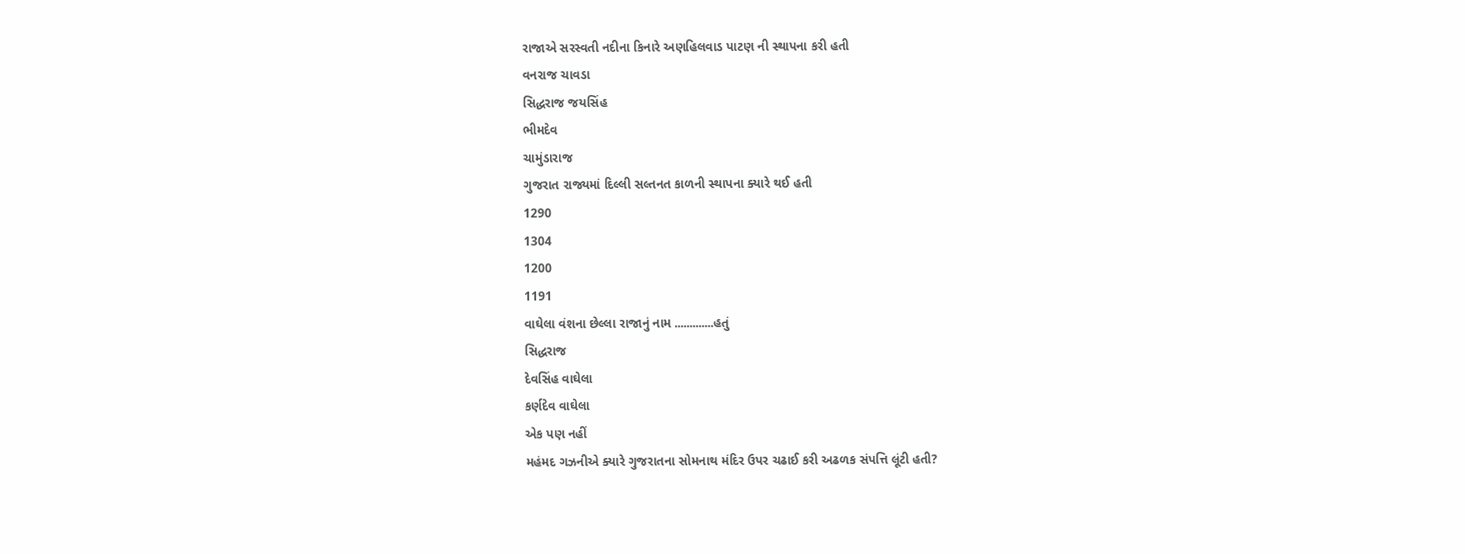રાજાએ સરસ્વતી નદીના કિનારે અણહિલવાડ પાટણ ની સ્થાપના કરી હતી
વનરાજ ચાવડા
સિદ્ધરાજ જયસિંહ
ભીમદેવ
ચામુંડારાજ
ગુજરાત રાજ્યમાં દિલ્લી સલ્તનત કાળની સ્થાપના ક્યારે થઈ હતી
1290
1304
1200
1191
વાઘેલા વંશના છેલ્લા રાજાનું નામ .............હતું
સિદ્ધરાજ
દેવસિંહ વાઘેલા
કર્ણદેવ વાઘેલા
એક પણ નહીં
મહંમદ ગઝનીએ ક્યારે ગુજરાતના સોમનાથ મંદિર ઉપર ચઢાઈ કરી અઢળક સંપત્તિ લૂંટી હતી?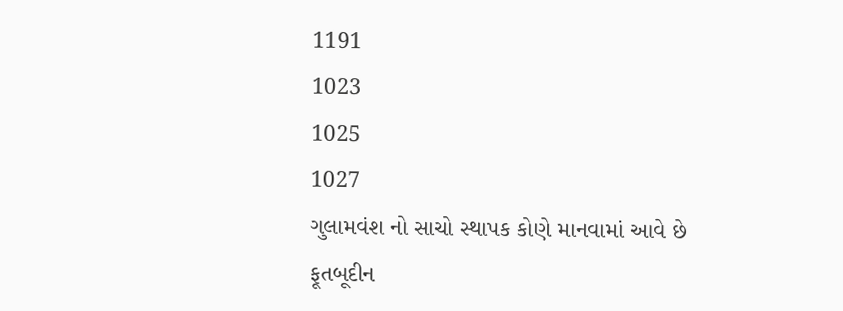1191
1023
1025
1027
ગુલામવંશ નો સાચો સ્થાપક કોણે માનવામાં આવે છે
ફૂતબૂદીન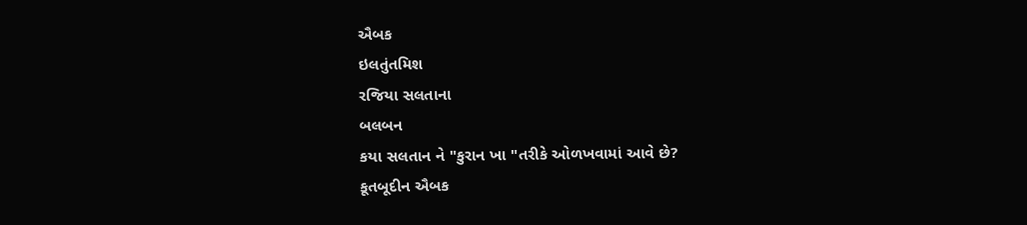ઐબક
ઇલતુંતમિશ
રજિયા સલતાના
બલબન
કયા સલતાન ને "કુરાન ખા "તરીકે ઓળખવામાં આવે છે?
કૂતબૂદીન ઐબક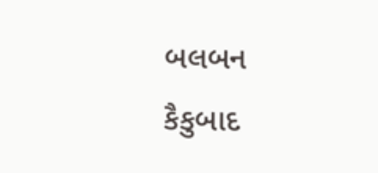બલબન
કૈકુબાદ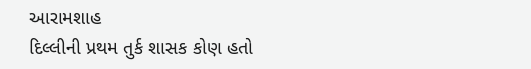આરામશાહ
દિલ્લીની પ્રથમ તુર્ક શાસક કોણ હતો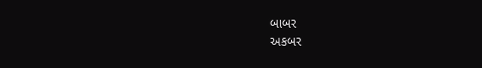બાબર
અકબર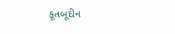કૂતબૂદીન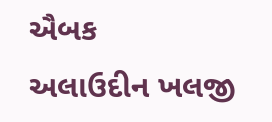ઐબક
અલાઉદીન ખલજી